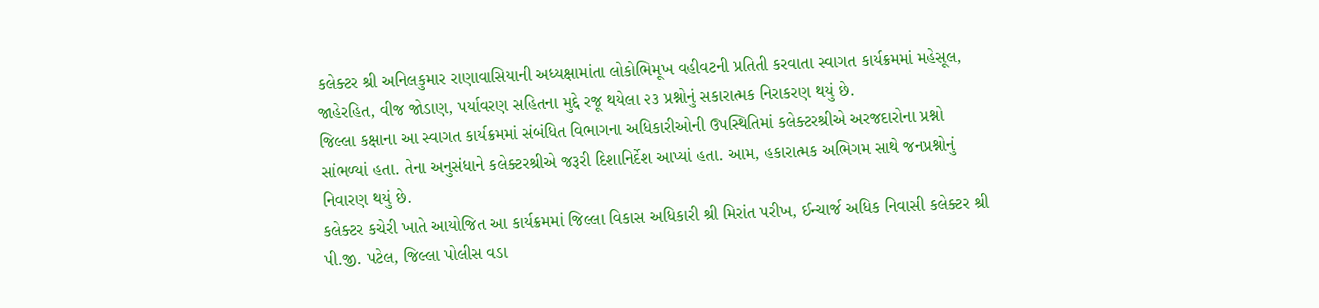કલેક્ટર શ્રી અનિલકુમાર રાણાવાસિયાની અધ્યક્ષામાંતા લોકોભિમૂખ વહીવટની પ્રતિતી કરવાતા સ્વાગત કાર્યક્રમમાં મહેસૂલ, જાહેરહિત, વીજ જોડાણ, પર્યાવરણ સહિતના મુદ્દે રજૂ થયેલા ૨૩ પ્રશ્નોનું સકારાત્મક નિરાકરણ થયું છે.
જિલ્લા કક્ષાના આ સ્વાગત કાર્યક્રમમાં સંબંધિત વિભાગના અધિકારીઓની ઉપસ્થિતિમાં કલેક્ટરશ્રીએ અરજદારોના પ્રશ્નો સાંભળ્યાં હતા. તેના અનુસંધાને કલેક્ટરશ્રીએ જરૂરી દિશાનિર્દેશ આપ્યાં હતા. આમ, હકારાત્મક અભિગમ સાથે જનપ્રશ્નોનું નિવારણ થયું છે.
કલેક્ટર કચેરી ખાતે આયોજિત આ કાર્યક્રમમાં જિલ્લા વિકાસ અધિકારી શ્રી મિરાંત પરીખ, ઈન્ચાર્જ અધિક નિવાસી કલેક્ટર શ્રી પી.જી. પટેલ, જિલ્લા પોલીસ વડા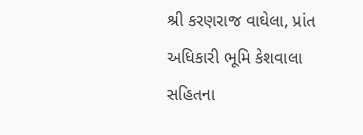શ્રી કરણરાજ વાઘેલા, પ્રાંત અધિકારી ભૂમિ કેશવાલા સહિતના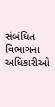સંબંધિત વિભાગના અધિકારીઓ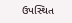ઉપસ્થિત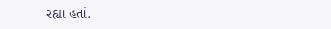રહ્યા હતાં.